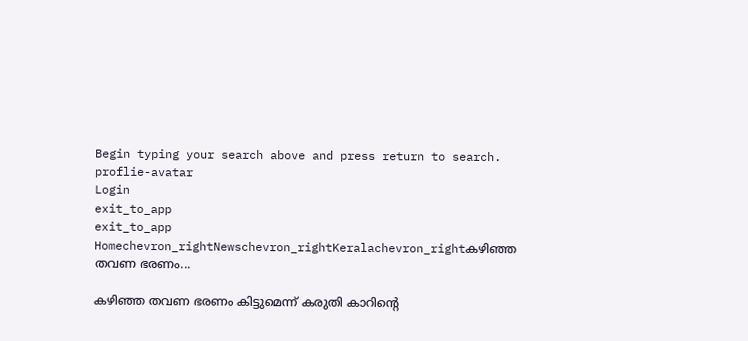Begin typing your search above and press return to search.
proflie-avatar
Login
exit_to_app
exit_to_app
Homechevron_rightNewschevron_rightKeralachevron_rightകഴിഞ്ഞ തവണ ഭരണം...

കഴിഞ്ഞ തവണ ഭരണം കിട്ടുമെന്ന് കരുതി കാറിന്‍റെ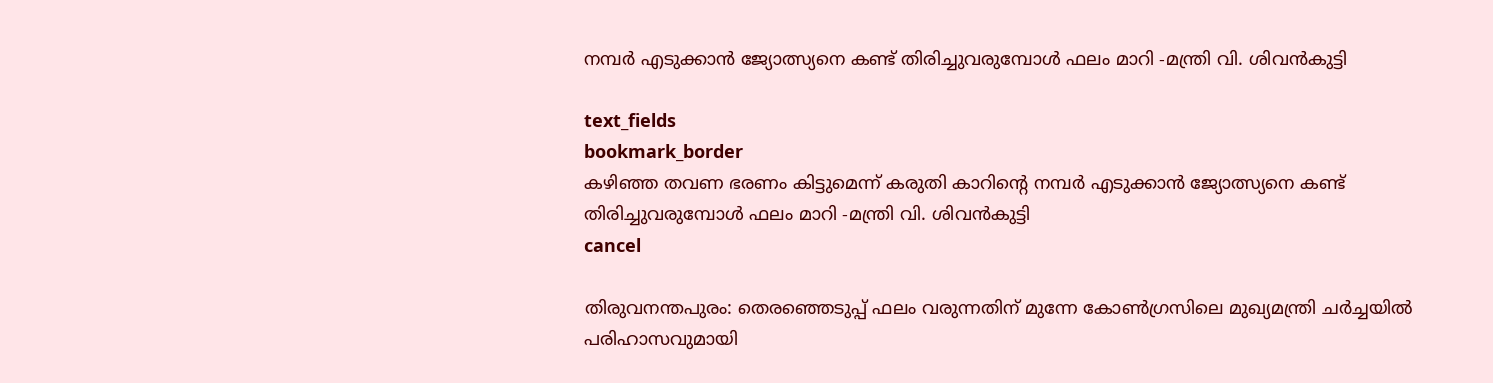നമ്പർ എടുക്കാൻ ജ്യോത്സ്യനെ കണ്ട് തിരിച്ചുവരുമ്പോൾ ഫലം മാറി -മന്ത്രി വി. ശിവൻകുട്ടി

text_fields
bookmark_border
കഴിഞ്ഞ തവണ ഭരണം കിട്ടുമെന്ന് കരുതി കാറിന്‍റെ നമ്പർ എടുക്കാൻ ജ്യോത്സ്യനെ കണ്ട് തിരിച്ചുവരുമ്പോൾ ഫലം മാറി -മന്ത്രി വി. ശിവൻകുട്ടി
cancel

തിരുവനന്തപുരം: തെരഞ്ഞെടുപ്പ് ഫലം വരുന്നതിന് മുന്നേ കോൺഗ്രസിലെ മുഖ്യമന്ത്രി ചർച്ചയിൽ പരിഹാസവുമായി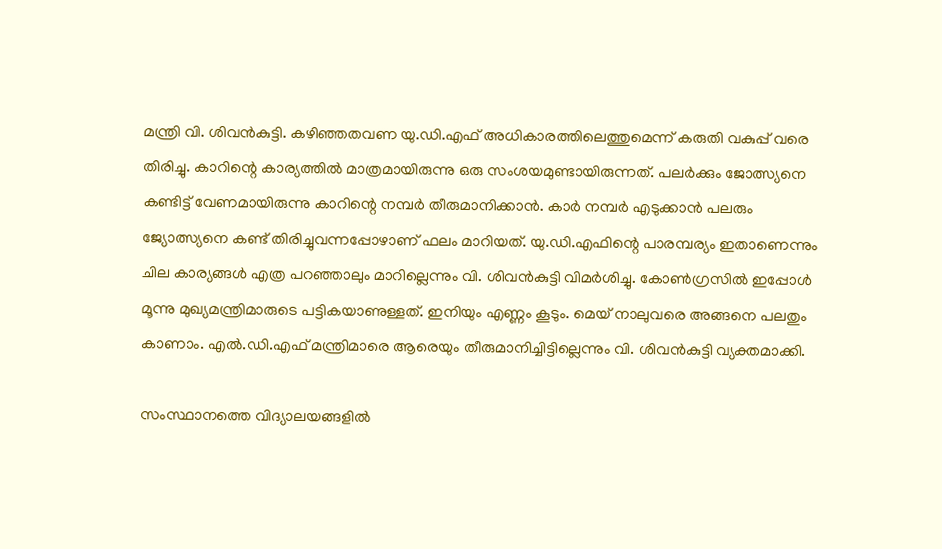മന്ത്രി വി. ശിവൻകുട്ടി. കഴിഞ്ഞതവണ യു.ഡി.എഫ് അധികാരത്തിലെത്തുമെന്ന് കരുതി വകുപ്പ് വരെ തിരിച്ചു. കാറിന്റെ കാര്യത്തിൽ മാത്രമായിരുന്നു ഒരു സംശയമുണ്ടായിരുന്നത്. പലർക്കും ജോത്സ്യനെ കണ്ടിട്ട് വേണമായിരുന്നു കാറിന്റെ നമ്പർ തീരുമാനിക്കാൻ. കാർ നമ്പർ എടുക്കാൻ പലരും ജ്യോത്സ്യനെ കണ്ട് തിരിച്ചുവന്നപ്പോഴാണ് ഫലം മാറിയത്. യു.ഡി.എഫിന്റെ പാരമ്പര്യം ഇതാണെന്നും ചില കാര്യങ്ങൾ എത്ര പറഞ്ഞാലും മാറില്ലെന്നും വി. ശിവൻകുട്ടി വിമർശിച്ചു. കോൺഗ്രസിൽ ഇപ്പോൾ മൂന്നു മുഖ്യമന്ത്രിമാരുടെ പട്ടികയാണുള്ളത്. ഇനിയും എണ്ണം കൂടും. മെയ് നാലുവരെ അങ്ങനെ പലതും കാണാം. എൽ.ഡി.എഫ് മന്ത്രിമാരെ ആരെയും തീരുമാനിച്ചിട്ടില്ലെന്നും വി. ശിവൻകുട്ടി വ്യക്തമാക്കി.

സംസ്ഥാനത്തെ വിദ്യാലയങ്ങളിൽ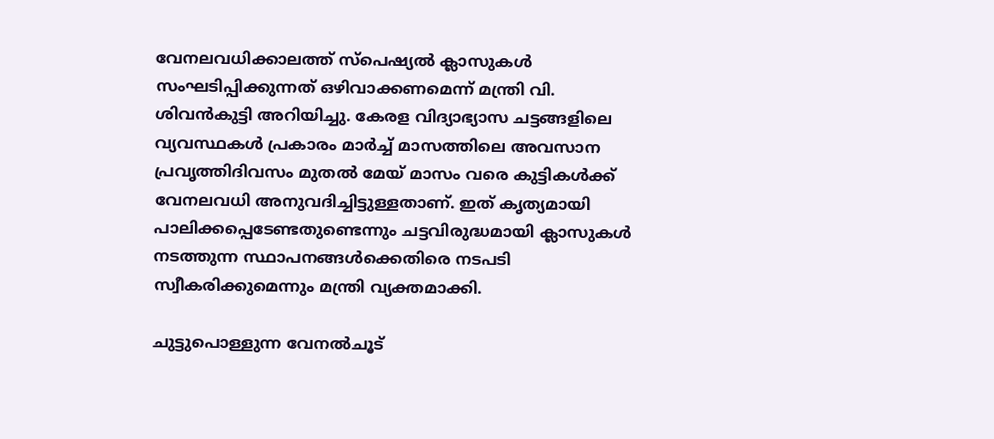വേനലവധിക്കാലത്ത് സ്പെഷ്യൽ ക്ലാസുകൾ സംഘടിപ്പിക്കുന്നത് ഒഴിവാക്കണമെന്ന് മന്ത്രി വി. ശിവൻകുട്ടി അറിയിച്ചു. കേരള വിദ്യാഭ്യാസ ചട്ടങ്ങളിലെ വ്യവസ്ഥകൾ പ്രകാരം മാർച്ച് മാസത്തിലെ അവസാന പ്രവൃത്തിദിവസം മുതൽ മേയ് മാസം വരെ കുട്ടികൾക്ക് വേനലവധി അനുവദിച്ചിട്ടുള്ളതാണ്. ഇത് കൃത്യമായി പാലിക്കപ്പെടേണ്ടതുണ്ടെന്നും ചട്ടവിരുദ്ധമായി ക്ലാസുകൾ നടത്തുന്ന സ്ഥാപനങ്ങൾക്കെതിരെ നടപടി സ്വീകരിക്കുമെന്നും മന്ത്രി വ്യക്തമാക്കി.

ചുട്ടുപൊള്ളുന്ന വേനൽചൂട്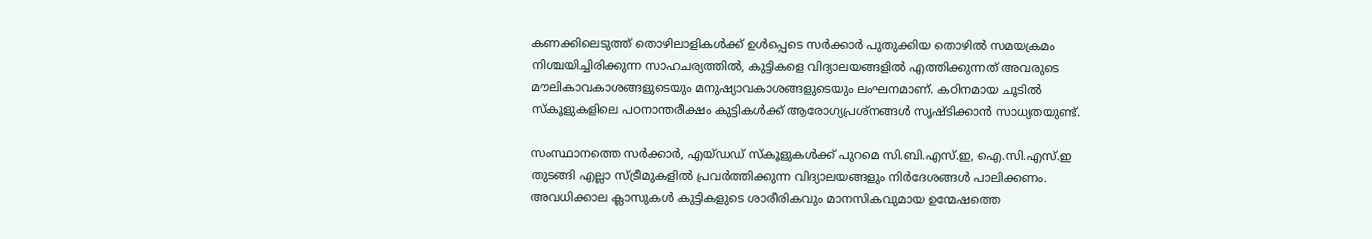കണക്കിലെടുത്ത് തൊഴിലാളികൾക്ക് ഉൾപ്പെടെ സർക്കാർ പുതുക്കിയ തൊഴിൽ സമയക്രമം നിശ്ചയിച്ചിരിക്കുന്ന സാഹചര്യത്തിൽ, കുട്ടികളെ വിദ്യാലയങ്ങളിൽ എത്തിക്കുന്നത് അവരുടെ മൗലികാവകാശങ്ങളുടെയും മനുഷ്യാവകാശങ്ങളുടെയും ലംഘനമാണ്. കഠിനമായ ചൂടിൽ സ്കൂളുകളിലെ പഠനാന്തരീക്ഷം കുട്ടികൾക്ക് ആരോഗ്യപ്രശ്നങ്ങൾ സൃഷ്ടിക്കാൻ സാധ്യതയുണ്ട്.

സംസ്ഥാനത്തെ സർക്കാർ, എയ്ഡഡ് സ്കൂളുകൾക്ക് പുറമെ സി.ബി.എസ്.ഇ, ഐ.സി.എസ്.ഇ തുടങ്ങി എല്ലാ സ്ട്രീമുകളിൽ പ്രവർത്തിക്കുന്ന വിദ്യാലയങ്ങളും നിർദേശങ്ങൾ പാലിക്കണം. അവധിക്കാല ക്ലാസുകൾ കുട്ടികളുടെ ശാരീരികവും മാനസികവുമായ ഉന്മേഷത്തെ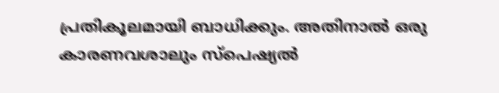പ്രതികൂലമായി ബാധിക്കും. അതിനാൽ ഒരു കാരണവശാലും സ്പെഷ്യൽ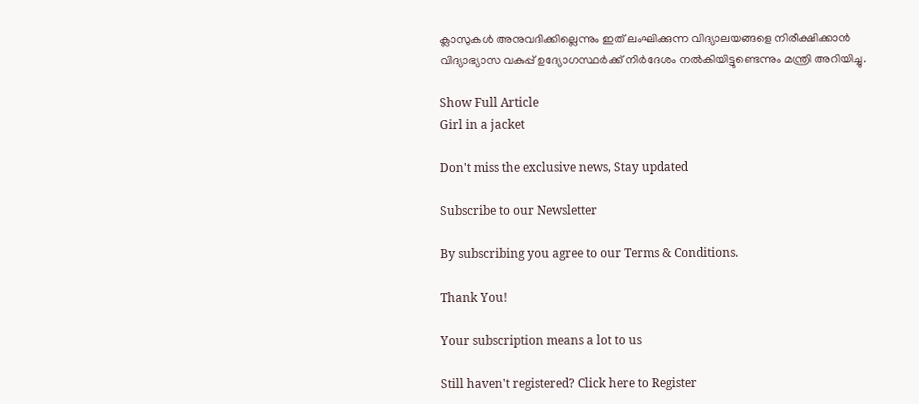ക്ലാസുകൾ അനുവദിക്കില്ലെന്നും ഇത് ലംഘിക്കുന്ന വിദ്യാലയങ്ങളെ നിരീക്ഷിക്കാൻ വിദ്യാഭ്യാസ വകുപ്പ് ഉദ്യോഗസ്ഥർക്ക് നിർദേശം നൽകിയിട്ടുണ്ടെന്നും മന്ത്രി അറിയിച്ചു.

Show Full Article
Girl in a jacket

Don't miss the exclusive news, Stay updated

Subscribe to our Newsletter

By subscribing you agree to our Terms & Conditions.

Thank You!

Your subscription means a lot to us

Still haven't registered? Click here to Register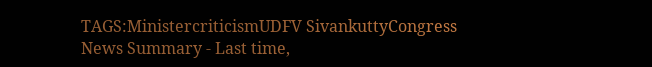TAGS:MinistercriticismUDFV SivankuttyCongress
News Summary - Last time,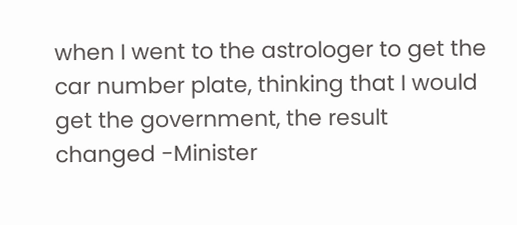when I went to the astrologer to get the car number plate, thinking that I would get the government, the result changed -Minister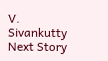V. Sivankutty
Next Story